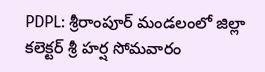PDPL: శ్రీరాంపూర్ మండలంలో జిల్లా కలెక్టర్ శ్రీ హర్ష సోమవారం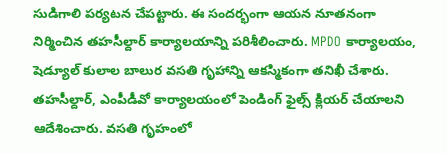సుడిగాలి పర్యటన చేపట్టారు. ఈ సందర్భంగా ఆయన నూతనంగా నిర్మించిన తహసీల్దార్ కార్యాలయాన్ని పరిశీలించారు. MPDO కార్యాలయం, షెడ్యూల్ కులాల బాలుర వసతి గృహాన్ని ఆకస్మికంగా తనిఖీ చేశారు. తహసీల్దార్, ఎంపీడీవో కార్యాలయంలో పెండింగ్ ఫైల్స్ క్లియర్ చేయాలని ఆదేశించారు. వసతి గృహంలో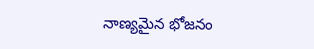నాణ్యమైన భోజనం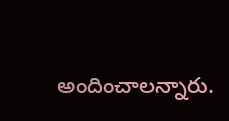అందించాలన్నారు.